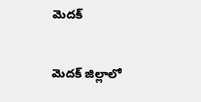మెదక్

మెదక్ జిల్లాలో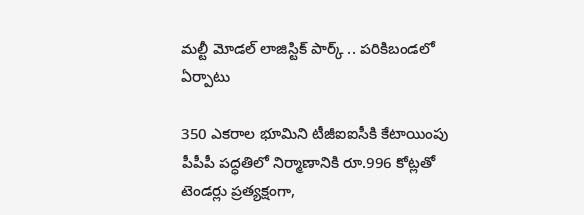మల్టీ మోడల్ లాజిస్టిక్ పార్క్ .. పరికిబండలో ఏర్పాటు

350 ఎకరాల భూమిని టీజీఐఐసీకి కేటాయింపు   పీపీపీ పద్ధతిలో నిర్మాణానికి రూ.996 కోట్లతో టెండర్లు ప్రత్యక్షంగా,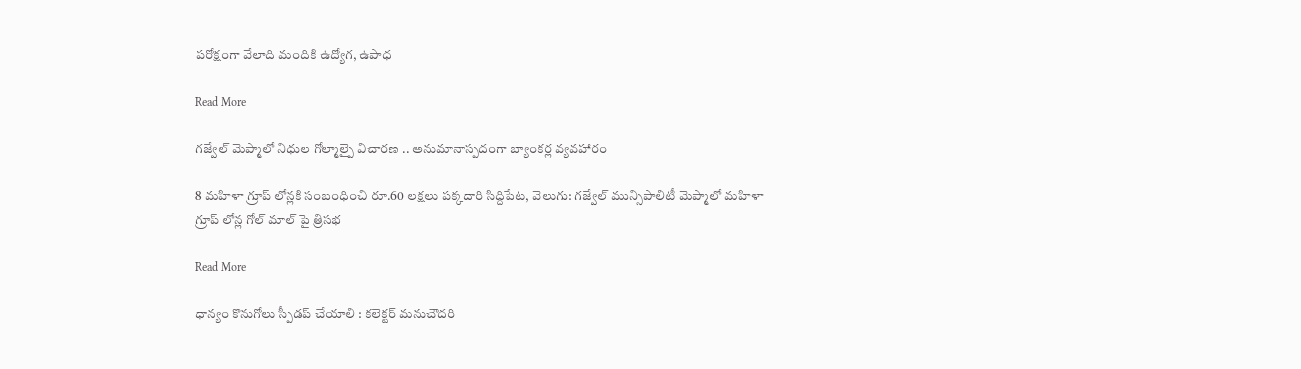పరోక్షంగా వేలాది మందికి ఉద్యోగ, ఉపాధ

Read More

గజ్వేల్ మెప్మాలో నిధుల గోల్మాల్పై విచారణ .. అనుమానాస్పదంగా బ్యాంకర్ల వ్యవహారం

8 మహిళా గ్రూప్ లోన్లకి సంబంధించి రూ.60 లక్షలు పక్కదారి సిద్దిపేట, వెలుగు: గజ్వేల్ మున్సిపాలిటీ మెప్మాలో మహిళా గ్రూప్ లోన్ల గోల్ మాల్ పై త్రిసభ

Read More

ధాన్యం కొనుగోలు స్పీడప్ చేయాలి : కలెక్టర్ మనుచౌదరి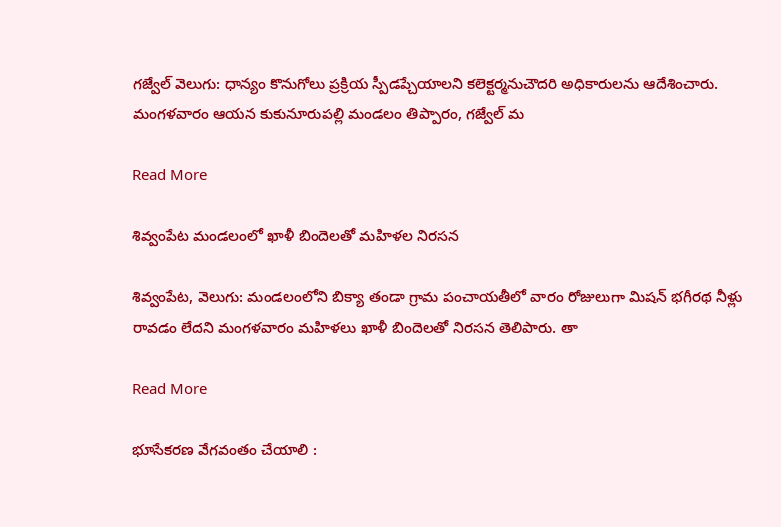గజ్వేల్ వెలుగు: ధాన్యం కొనుగోలు ప్రక్రియ స్పీడప్చేయాలని కలెక్టర్మనుచౌదరి అధికారులను ఆదేశించారు. మంగళవారం ఆయన కుకునూరుపల్లి మండలం తిప్పారం, గజ్వేల్ మ

Read More

శివ్వంపేట మండలంలో ఖాళీ బిందెలతో మహిళల నిరసన

శివ్వంపేట, వెలుగు: మండలంలోని బిక్యా తండా గ్రామ పంచాయతీలో వారం రోజులుగా మిషన్ భగీరథ నీళ్లు రావడం లేదని మంగళవారం మహిళలు ఖాళీ బిందెలతో నిరసన తెలిపారు. తా

Read More

భూసేకరణ వేగవంతం చేయాలి :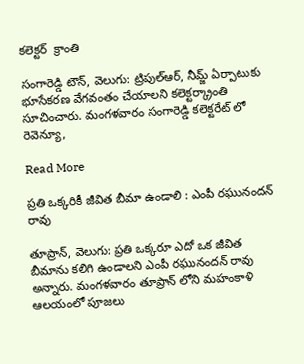కలెక్టర్  క్రాంతి

సంగారెడ్డి టౌన్, వెలుగు: ట్రిపుల్ఆర్, నీమ్జ్ ఏర్పాటుకు భూసేకరణ వేగవంతం చేయాలని కలెక్టర్క్రాంతి సూచించారు. మంగళవారం సంగారెడ్డి కలెక్టరేట్ లో రెవెన్యూ,

Read More

ప్రతి ఒక్కరికీ జీవిత బీమా ఉండాలి : ఎంపీ రఘునందన్ రావు

తూప్రాన్, వెలుగు: ప్రతి ఒక్కరూ ఎదో ఒక జీవిత బీమాను కలిగి ఉండాలని ఎంపీ రఘునందన్ రావు అన్నారు. మంగళవారం తూప్రాన్ లోని మహంకాళి ఆలయంలో పూజలు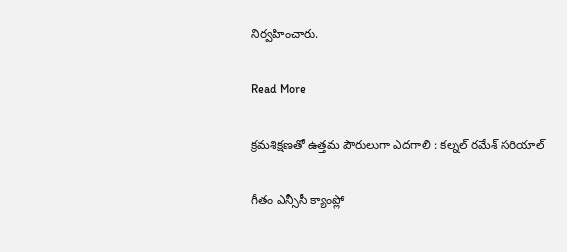నిర్వహించారు.

Read More

క్రమశిక్షణతో ఉత్తమ పౌరులుగా ఎదగాలి : కల్నల్ రమేశ్ సరియాల్

గీతం ఎన్సీసీ క్యాంప్లో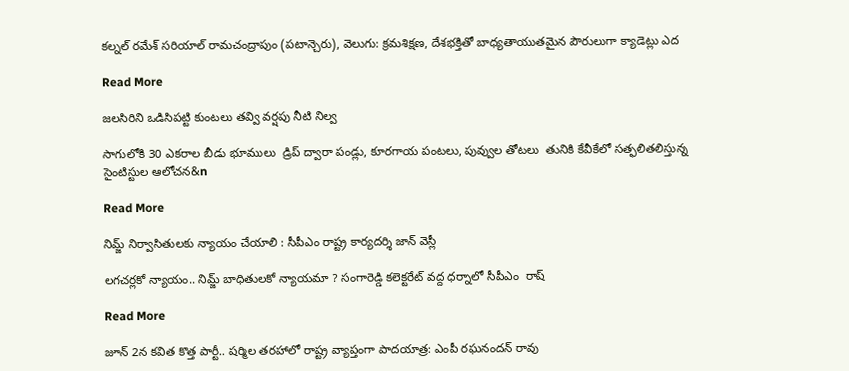కల్నల్ రమేశ్ సరియాల్ రామచంద్రాపుం (పటాన్చెరు), వెలుగు: క్రమశిక్షణ, దేశభక్తితో బాధ్యతాయుతమైన పౌరులుగా క్యాడెట్లు ఎద

Read More

జలసిరిని ఒడిసిపట్టి కుంటలు తవ్వి వర్షపు నీటి నిల్వ

సాగులోకి 30 ఎకరాల బీడు భూములు  డ్రిప్ ద్వారా పండ్లు, కూరగాయ పంటలు, పువ్వుల తోటలు  తునికి కేవీకేలో సత్ఫలితలిస్తున్న సైంటిస్టుల ఆలోచన&n

Read More

నిమ్జ్‌‌‌‌ నిర్వాసితులకు న్యాయం చేయాలి : సీపీఎం రాష్ట్ర కార్యదర్శి జాన్‌‌‌‌ వెస్లీ

లగచర్లకో న్యాయం.. నిమ్జ్‌‌‌‌ బాధితులకో న్యాయమా ? సంగారెడ్డి కలెక్టరేట్‌‌‌‌ వద్ద ధర్నాలో సీపీఎం  రాష్

Read More

జూన్ 2న కవిత కొత్త పార్టీ.. షర్మిల తరహాలో రాష్ట్ర వ్యాప్తంగా పాదయాత్ర: ఎంపీ రఘనందన్ రావు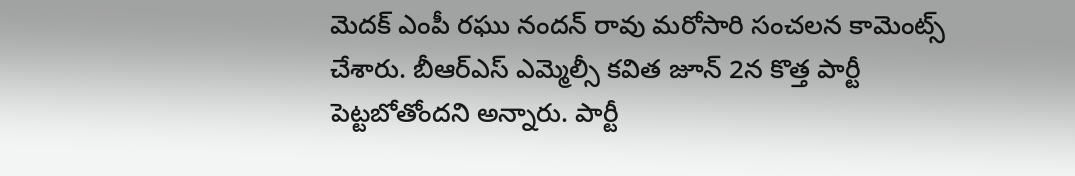మెదక్ ఎంపీ రఘు నందన్ రావు మరోసారి సంచలన కామెంట్స్ చేశారు. బీఆర్ఎస్ ఎమ్మెల్సీ కవిత జూన్ 2న కొత్త పార్టీ పెట్టబోతోందని అన్నారు. పార్టీ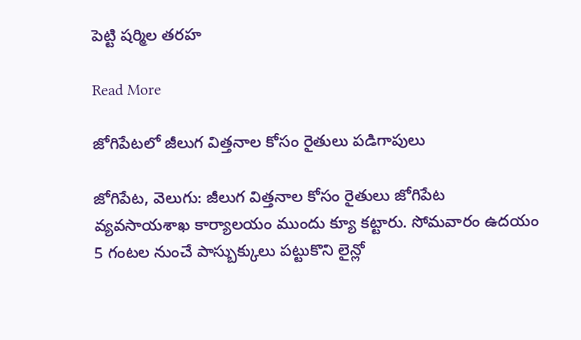పెట్టి షర్మిల తరహ

Read More

జోగిపేటలో జీలుగ విత్తనాల కోసం రైతులు పడిగాపులు

జోగిపేట, వెలుగు: జీలుగ విత్తనాల కోసం రైతులు జోగిపేట వ్యవసాయశాఖ కార్యాలయం ముందు క్యూ కట్టారు. సోమవారం ఉదయం 5 గంటల నుంచే పాస్బుక్కులు పట్టుకొని లైన్లో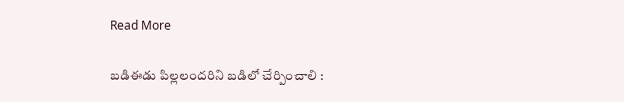Read More

బడిఈడు పిల్లలందరిని బడిలో చేర్పించాలి :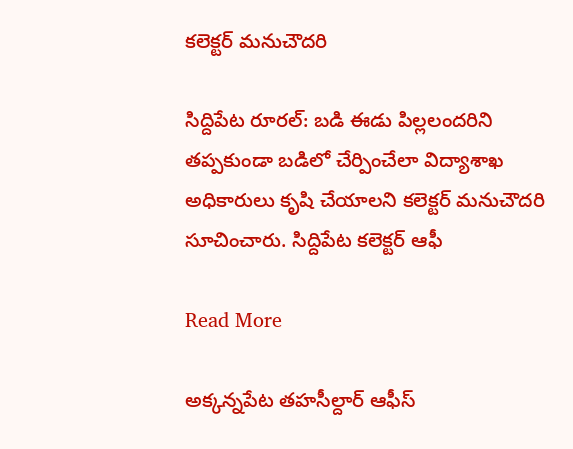కలెక్టర్ మనుచౌదరి

సిద్దిపేట రూరల్: బడి ఈడు పిల్లలందరిని తప్పకుండా బడిలో చేర్పించేలా విద్యాశాఖ అధికారులు కృషి చేయాలని కలెక్టర్ మనుచౌదరి సూచించారు. సిద్దిపేట కలెక్టర్ ఆఫీ

Read More

అక్కన్నపేట తహసీల్దార్ ఆఫీస్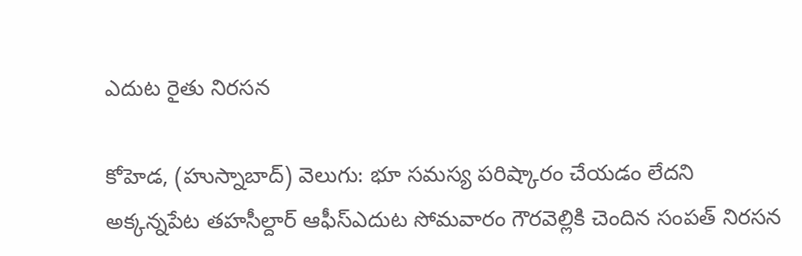ఎదుట రైతు నిరసన

కోహెడ, (హుస్నాబాద్) వెలుగు: భూ సమస్య పరిష్కారం చేయడం లేదని అక్కన్నపేట తహసీల్దార్ ఆఫీస్ఎదుట సోమవారం గౌరవెల్లికి చెందిన సంపత్ నిరసన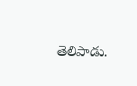తెలిపాడు.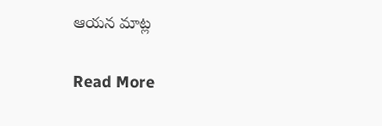ఆయన మాట్ల

Read More